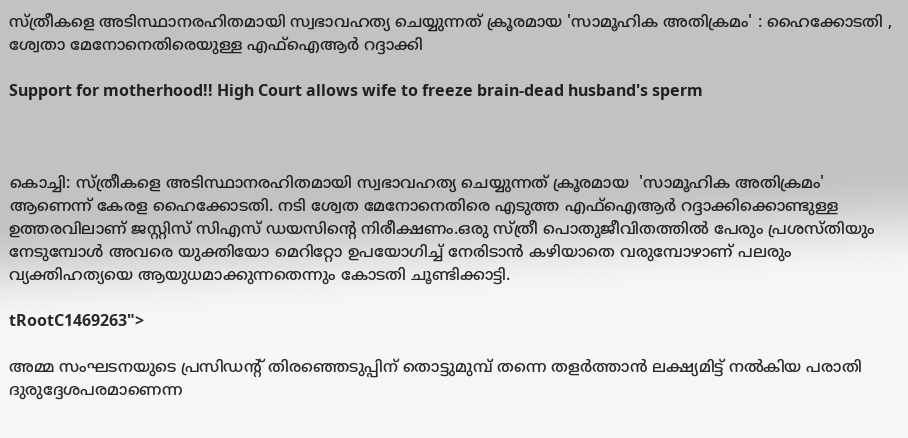സ്ത്രീകളെ അടിസ്ഥാനരഹിതമായി സ്വഭാവഹത്യ ചെയ്യുന്നത് ക്രൂരമായ 'സാമൂഹിക അതിക്രമം' : ഹൈക്കോടതി , ശ്വേതാ മേനോനെതിരെയുള്ള എഫ്‌ഐആർ റദ്ദാക്കി

Support for motherhood!! High Court allows wife to freeze brain-dead husband's sperm



കൊച്ചി: സ്ത്രീകളെ അടിസ്ഥാനരഹിതമായി സ്വഭാവഹത്യ ചെയ്യുന്നത് ക്രൂരമായ  'സാമൂഹിക അതിക്രമം' ആണെന്ന് കേരള ഹൈക്കോടതി. നടി ശ്വേത മേനോനെതിരെ എടുത്ത എഫ്‌ഐആർ റദ്ദാക്കിക്കൊണ്ടുള്ള ഉത്തരവിലാണ് ജസ്റ്റിസ് സിഎസ് ഡയസിന്റെ നിരീക്ഷണം.ഒരു സ്ത്രീ പൊതുജീവിതത്തിൽ പേരും പ്രശസ്തിയും നേടുമ്പോൾ അവരെ യുക്തിയോ മെറിറ്റോ ഉപയോഗിച്ച് നേരിടാൻ കഴിയാതെ വരുമ്പോഴാണ് പലരും വ്യക്തിഹത്യയെ ആയുധമാക്കുന്നതെന്നും കോടതി ചൂണ്ടിക്കാട്ടി.

tRootC1469263">

അമ്മ സംഘടനയുടെ പ്രസിഡന്റ് തിരഞ്ഞെടുപ്പിന് തൊട്ടുമുമ്പ് തന്നെ തളർത്താൻ ലക്ഷ്യമിട്ട് നൽകിയ പരാതി ദുരുദ്ദേശപരമാണെന്ന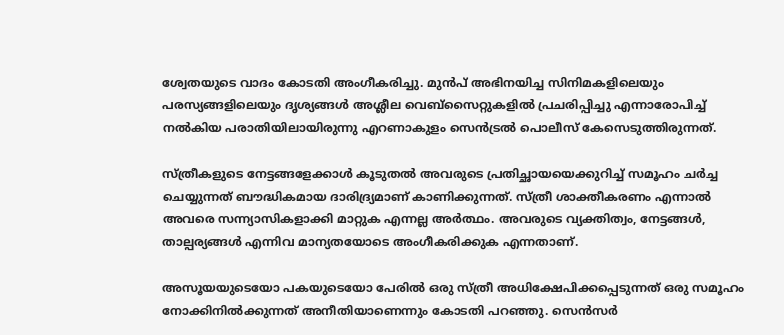ശ്വേതയുടെ വാദം കോടതി അംഗീകരിച്ചു. മുൻപ് അഭിനയിച്ച സിനിമകളിലെയും പരസ്യങ്ങളിലെയും ദൃശ്യങ്ങൾ അശ്ലീല വെബ്സൈറ്റുകളിൽ പ്രചരിപ്പിച്ചു എന്നാരോപിച്ച് നൽകിയ പരാതിയിലായിരുന്നു എറണാകുളം സെൻട്രൽ പൊലീസ് കേസെടുത്തിരുന്നത്.

സ്ത്രീകളുടെ നേട്ടങ്ങളേക്കാൾ കൂടുതൽ അവരുടെ പ്രതിച്ഛായയെക്കുറിച്ച് സമൂഹം ചർച്ച ചെയ്യുന്നത് ബൗദ്ധികമായ ദാരിദ്ര്യമാണ് കാണിക്കുന്നത്. സ്ത്രീ ശാക്തീകരണം എന്നാൽ അവരെ സന്ന്യാസികളാക്കി മാറ്റുക എന്നല്ല അർത്ഥം. അവരുടെ വ്യക്തിത്വം, നേട്ടങ്ങൾ, താല്പര്യങ്ങൾ എന്നിവ മാന്യതയോടെ അംഗീകരിക്കുക എന്നതാണ്.

അസൂയയുടെയോ പകയുടെയോ പേരിൽ ഒരു സ്ത്രീ അധിക്ഷേപിക്കപ്പെടുന്നത് ഒരു സമൂഹം നോക്കിനിൽക്കുന്നത് അനീതിയാണെന്നും കോടതി പറഞ്ഞു. സെൻസർ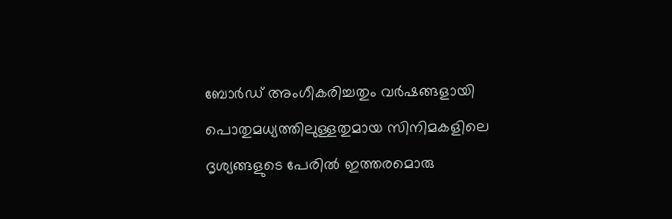ബോർഡ് അംഗീകരിച്ചതും വർഷങ്ങളായി പൊതുമധ്യത്തിലുള്ളതുമായ സിനിമകളിലെ ദൃശ്യങ്ങളുടെ പേരിൽ ഇത്തരമൊരു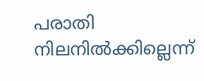പരാതി നിലനിൽക്കില്ലെന്ന്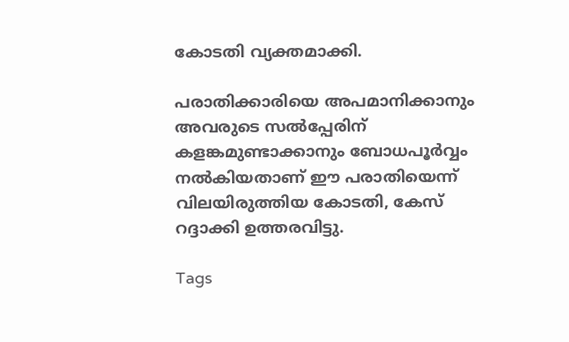കോടതി വ്യക്തമാക്കി.

പരാതിക്കാരിയെ അപമാനിക്കാനും അവരുടെ സൽപ്പേരിന് കളങ്കമുണ്ടാക്കാനും ബോധപൂർവ്വം നൽകിയതാണ് ഈ പരാതിയെന്ന് വിലയിരുത്തിയ കോടതി, കേസ് റദ്ദാക്കി ഉത്തരവിട്ടു.

Tags